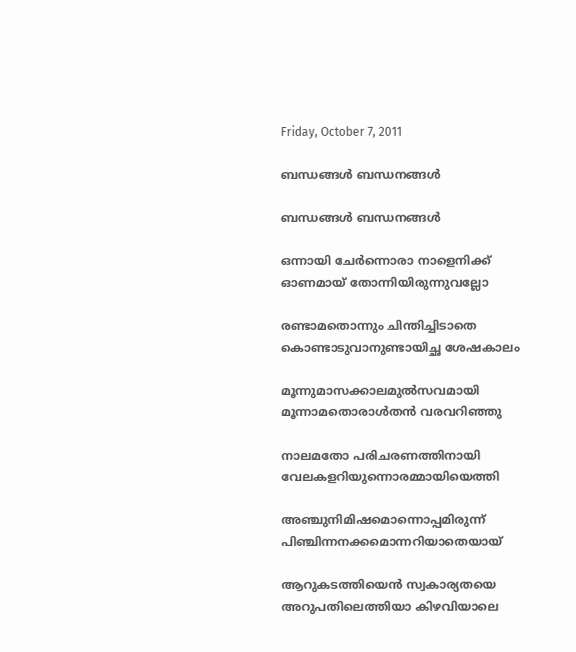Friday, October 7, 2011

ബന്ധങ്ങൾ ബന്ധനങ്ങൾ

ബന്ധങ്ങൾ ബന്ധനങ്ങൾ

ഒന്നായി ചേർന്നൊരാ നാളെനിക്ക്
ഓണമായ് തോന്നിയിരുന്നുവല്ലോ

രണ്ടാമതൊന്നും ചിന്തിച്ചിടാതെ
കൊണ്ടാടുവാനുണ്ടായിച്ഛ ശേഷകാലം

മൂന്നുമാസക്കാലമുൽസവമായി
മൂന്നാമതൊരാൾതൻ വരവറിഞ്ഞു

നാലമതോ പരിചരണത്തിനായി
വേലകളറിയുന്നൊരമ്മായിയെത്തി

അഞ്ചുനിമിഷമൊന്നൊപ്പമിരുന്ന്
പിഞ്ചിന്നനക്കമൊന്നറിയാതെയായ്

ആറുകടത്തിയെൻ സ്വകാര്യതയെ
അറുപതിലെത്തിയാ കിഴവിയാലെ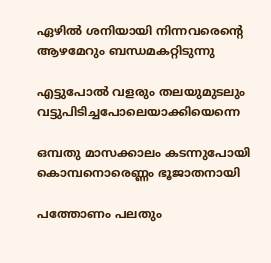ഏഴിൽ ശനിയായി നിന്നവരെന്റെ
ആഴമേറും ബന്ധമകറ്റിടുന്നു

എട്ടുപോൽ വളരും തലയുമുടലും
വട്ടുപിടിച്ചപോലെയാക്കിയെന്നെ

ഒമ്പതു മാസക്കാലം കടന്നുപോയി
കൊമ്പനൊരെണ്ണം ഭൂജാതനായി

പത്തോണം പലതും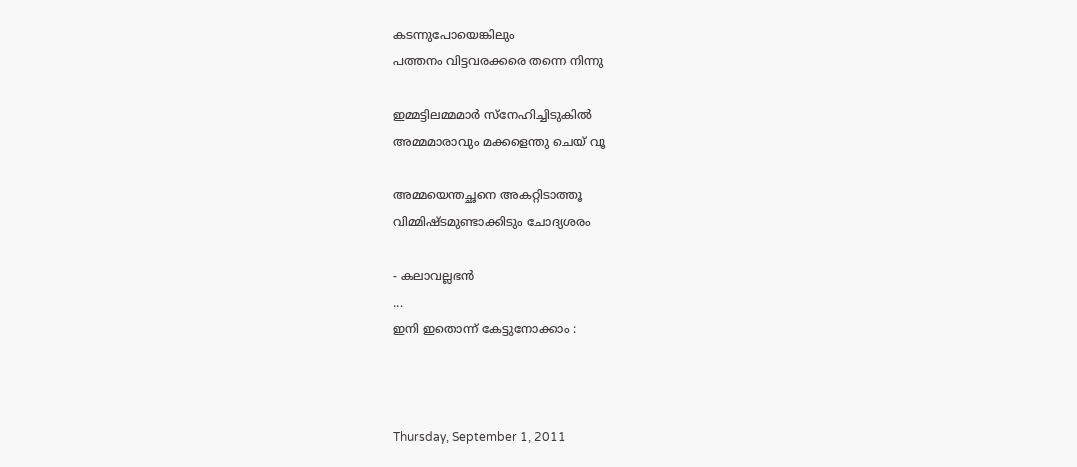കടന്നുപോയെങ്കിലും
പത്തനം വിട്ടവരക്കരെ തന്നെ നിന്നു

ഇമ്മട്ടിലമ്മമാർ സ്നേഹിച്ചിടുകിൽ
അമ്മമാരാവും മക്കളെന്തു ചെയ് വൂ

അമ്മയെന്തച്ഛനെ അകറ്റിടാത്തൂ
വിമ്മിഷ്ടമുണ്ടാക്കിടും ചോദ്യശരം

- കലാവല്ലഭൻ
...
ഇനി ഇതൊന്ന് കേട്ടുനോക്കാം :



Thursday, September 1, 2011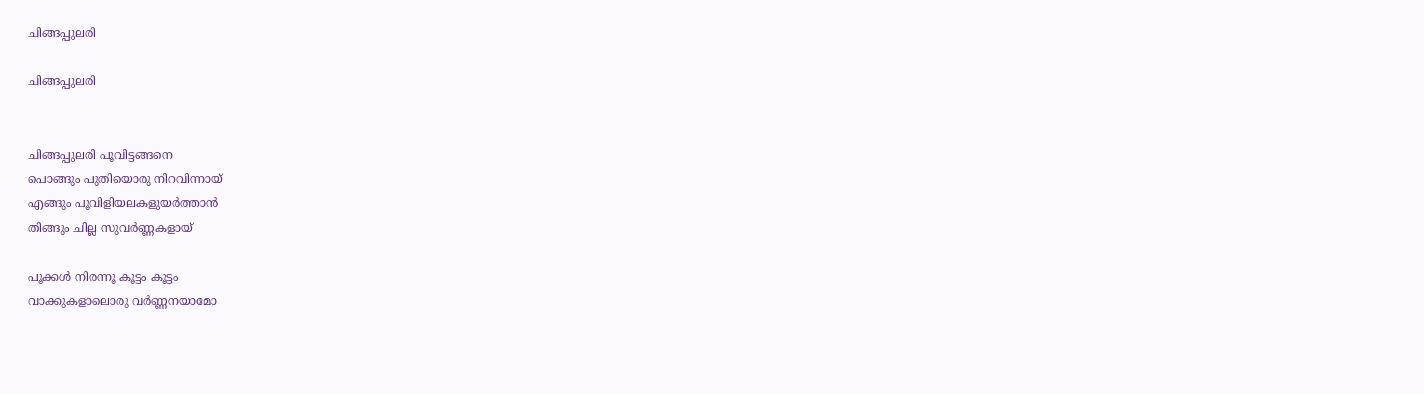ചിങ്ങപ്പുലരി

ചിങ്ങപ്പുലരി


ചിങ്ങപ്പുലരി പൂവിട്ടങ്ങനെ
പൊങ്ങും പുതിയൊരു നിറവിന്നായ്
എങ്ങും പൂവിളിയലകളുയർത്താൻ
തിങ്ങും ചില്ല സുവർണ്ണകളായ്

പൂക്കൾ നിരന്നൂ കൂട്ടം കൂട്ടം
വാക്കുകളാലൊരു വർണ്ണനയാമോ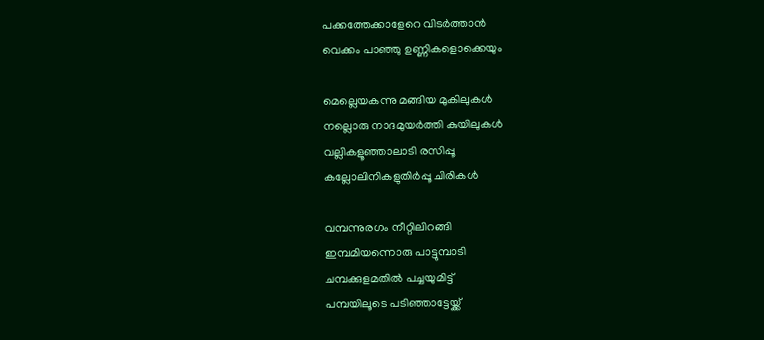പക്കത്തേക്കാളേറെ വിടർത്താൻ
വെക്കം പാഞ്ഞു ഉണ്ണികളൊക്കെയും

മെല്ലെയകന്നു മങ്ങിയ മുകിലുകൾ
നല്ലൊരു നാദമുയർത്തി കുയിലുകൾ
വല്ലികളൂഞ്ഞാലാടി രസിപ്പൂ
കല്ലോലിനികളുതിർപ്പൂ ചിരികൾ

വമ്പന്നുരഗം നീറ്റിലിറങ്ങി
ഇമ്പമിയന്നൊരു പാട്ടുമ്പാടി
ചമ്പക്കുളമതിൽ പച്ചയുമിട്ട്
പമ്പയിലൂടെ പടിഞ്ഞാട്ടേയ്ക്ക്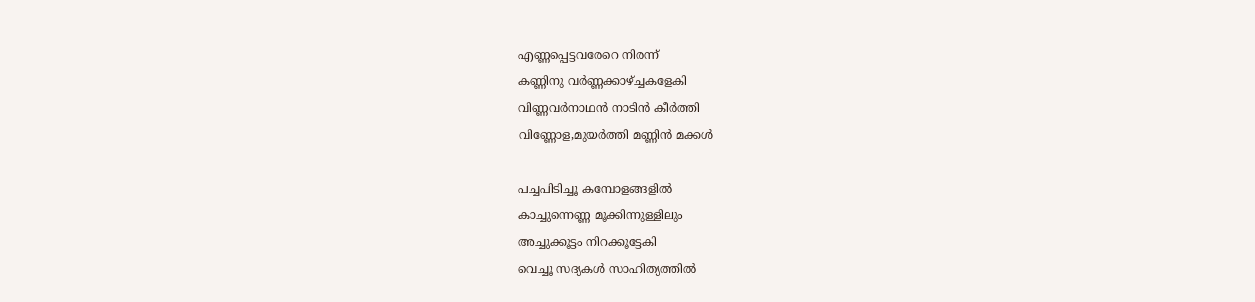എണ്ണപ്പെട്ടവരേറെ നിരന്ന്
കണ്ണിനു വർണ്ണക്കാഴ്ച്ചകളേകി
വിണ്ണവർനാഥൻ നാടിൻ കീർത്തി
വിണ്ണോള,മുയർത്തി മണ്ണിൻ മക്കൾ

പച്ചപിടിച്ചൂ കമ്പോളങ്ങളിൽ
കാച്ചുന്നെണ്ണ മൂക്കിന്നുള്ളിലും
അച്ചുക്കൂട്ടം നിറക്കൂട്ടേകി
വെച്ചൂ സദ്യകൾ സാഹിത്യത്തിൽ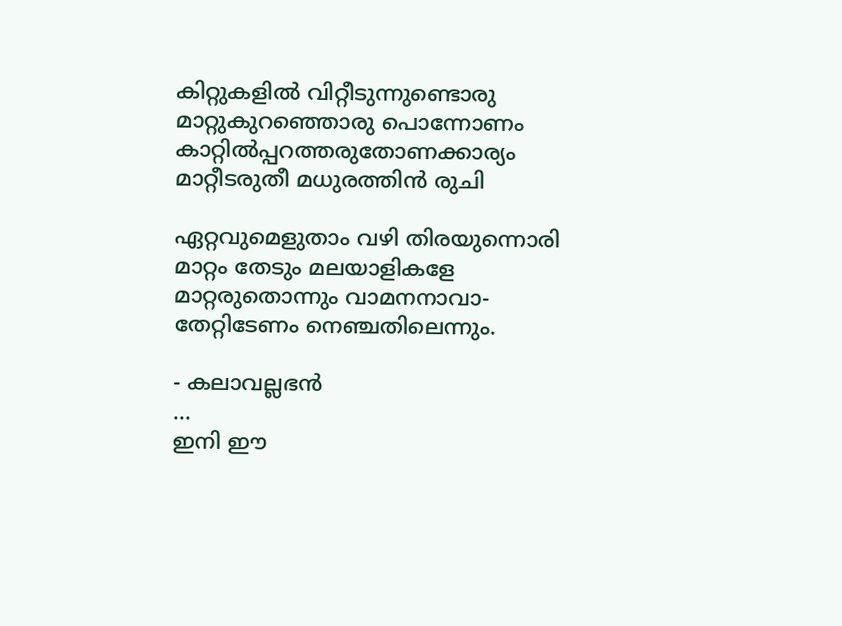കിറ്റുകളിൽ വിറ്റീടുന്നുണ്ടൊരു
മാറ്റുകുറഞ്ഞൊരു പൊന്നോണം
കാറ്റിൽപ്പറത്തരുതോണക്കാര്യം
മാറ്റീടരുതീ മധുരത്തിൻ രുചി

ഏറ്റവുമെളുതാം വഴി തിരയുന്നൊരി
മാറ്റം തേടും മലയാളികളേ
മാറ്റരുതൊന്നും വാമനനാവാ-
തേറ്റിടേണം നെഞ്ചതിലെന്നും.

- കലാവല്ലഭൻ
...
ഇനി ഈ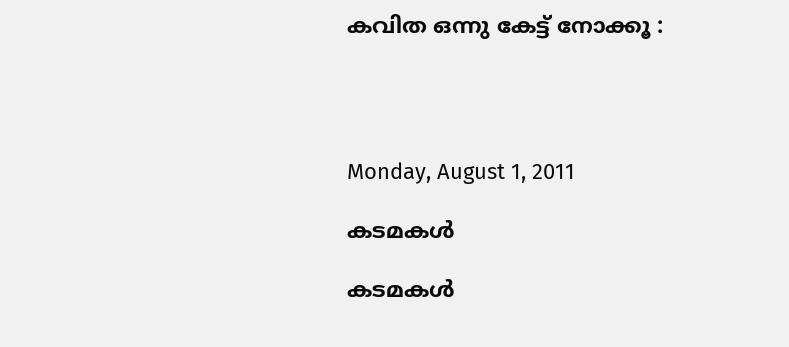കവിത ഒന്നു കേട്ട് നോക്കൂ :




Monday, August 1, 2011

കടമകൾ

കടമകൾ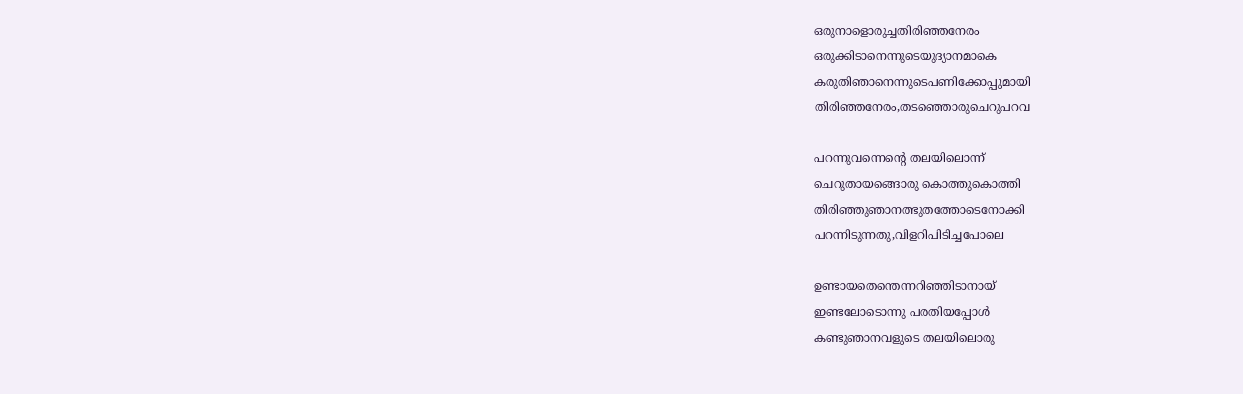ഒരുനാളൊരുച്ചതിരിഞ്ഞനേരം
ഒരുക്കിടാനെന്നുടെയുദ്യാനമാകെ
കരുതിഞാനെന്നുടെപണിക്കോപ്പുമായി
തിരിഞ്ഞനേരം,തടഞ്ഞൊരുചെറുപറവ

പറന്നുവന്നെന്റെ തലയിലൊന്ന്
ചെറുതായങ്ങൊരു കൊത്തുകൊത്തി
തിരിഞ്ഞുഞാനത്ഭുതത്തോടെനോക്കി
പറന്നിടുന്നതു,വിളറിപിടിച്ചപോലെ

ഉണ്ടായതെന്തെന്നറിഞ്ഞിടാനായ്
ഇണ്ടലോടൊന്നു പരതിയപ്പോൾ
കണ്ടുഞാനവളുടെ തലയിലൊരു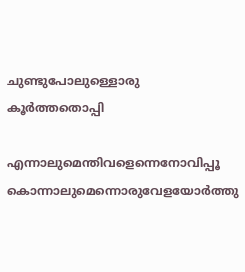ചുണ്ടുപോലുള്ളൊരു കൂർത്തതൊപ്പി

എന്നാലുമെന്തിവളെന്നെനോവിപ്പൂ
കൊന്നാലുമെന്നൊരുവേളയോർത്തു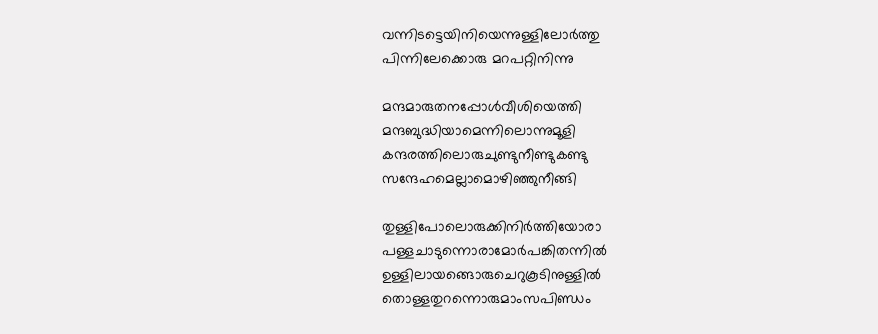വന്നിടട്ടെയിനിയെന്നുള്ളിലോർത്തു
പിന്നിലേക്കൊരു മറപറ്റിനിന്നു

മന്ദമാരുതനപ്പോൾവീശിയെത്തി
മന്ദബുദ്ധിയാമെന്നിലൊന്നുമൂളി
കന്ദരത്തിലൊരുചുണ്ടുനീണ്ടുകണ്ടു
സന്ദേഹമെല്ലാമൊഴിഞ്ഞുനീങ്ങി

തുള്ളിപോലൊരുക്കിനിർത്തിയോരാ
പള്ളചാടുന്നൊരാമോർപങ്കിതന്നിൽ
ഉള്ളിലായങ്ങൊരുചെറുകൂടിനുള്ളിൽ
തൊള്ളതുറന്നൊരുമാംസപിണ്ഡം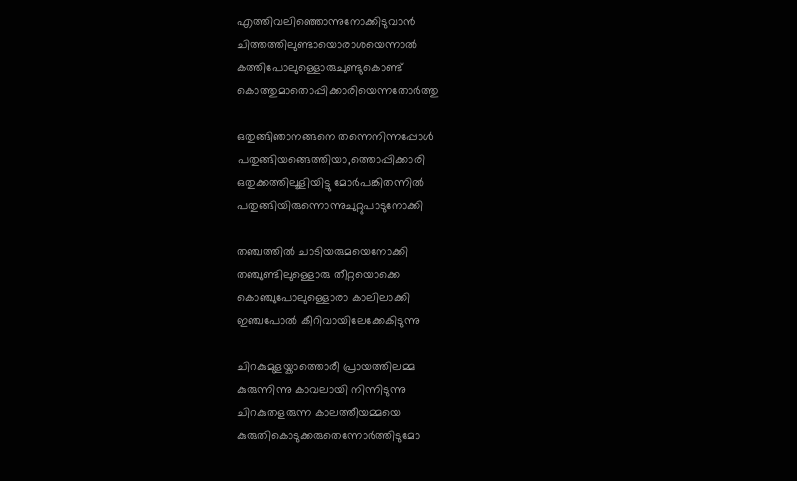എത്തിവലിഞ്ഞൊന്നുനോക്കിടുവാൻ
ചിത്തത്തിലുണ്ടായൊരാശയെന്നാൽ
കത്തിപോലുള്ളൊരുചുണ്ടുകൊണ്ട്
കൊത്തുമാതൊപ്പിക്കാരിയെന്നതോർത്തു

ഒതുങ്ങിഞാനങ്ങനെ തന്നെനിന്നപ്പോൾ
പതുങ്ങിയങ്ങെത്തിയാ,ത്തൊപ്പിക്കാരി
ഒതുക്കത്തിലൂളിയിട്ടു മോർപങ്കിതന്നിൽ
പതുങ്ങിയിരുന്നൊന്നുചുറ്റുപാടുനോക്കി

തഞ്ചത്തിൽ ചാടിയരുമയെനോക്കി
തഞ്ചുണ്ടിലുള്ളൊരു തീറ്റയൊക്കെ
കൊഞ്ചുപോലുള്ളൊരാ കാലിലാക്കി
ഇഞ്ചപോൽ കീറിവായിലേക്കേകിടുന്നു

ചിറകുമുളയ്കാത്തൊരീ പ്രായത്തിലമ്മ
കുരുന്നിന്നു കാവലായി നിന്നിടുന്നു
ചിറകുതളരുന്ന കാലത്തീയമ്മയെ
കുരുതികൊടുക്കരുതെന്നോർത്തിടുമോ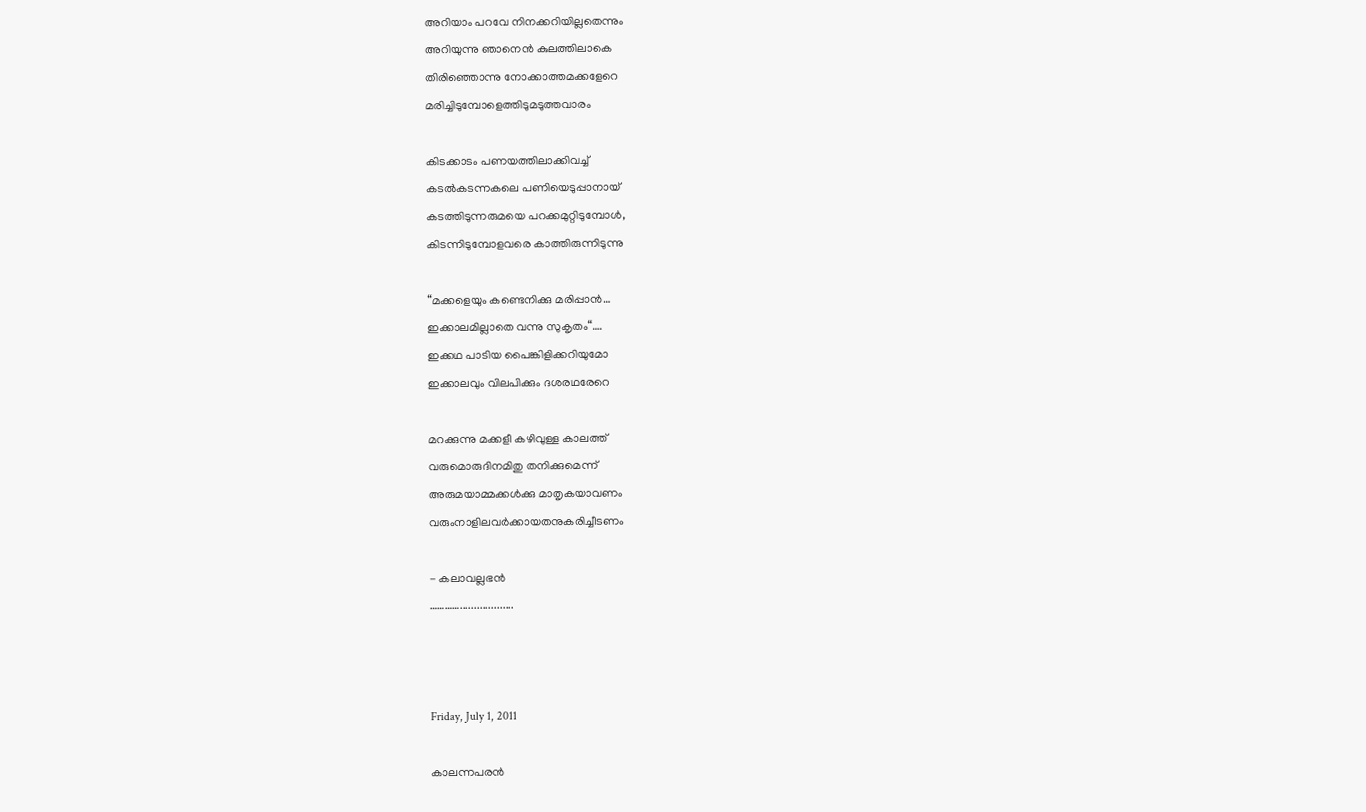അറിയാം പറവേ നിനക്കറിയില്ലതെന്നും
അറിയുന്നു ഞാനെൻ കുലത്തിലാകെ
തിരിഞ്ഞൊന്നു നോക്കാത്തമക്കളേറെ
മരിച്ചിടുമ്പോളെത്തിടുമടുത്തവാരം

കിടക്കാടം പണയത്തിലാക്കിവച്ച്
കടൽകടന്നകലെ പണിയെടുപ്പാനായ്
കടത്തിടുന്നരുമയെ പറക്കമുറ്റിടുമ്പോൾ,
കിടന്നിടുമ്പോളവരെ കാത്തിരുന്നിടുന്നു

“മക്കളെയും കണ്ടെനിക്കു മരിപ്പാൻ…
ഇക്കാലമില്ലാതെ വന്നു സുകൃതം“….
ഇക്കഥ പാടിയ പൈങ്കിളിക്കറിയുമോ
ഇക്കാലവും വിലപിക്കും ദശരഥരേറെ

മറക്കുന്നു മക്കളീ കഴിവുള്ള കാലത്ത്
വരുമൊരുദിനമിതു തനിക്കുമെന്ന്
അരുമയാമ്മക്കൾക്കു മാതൃകയാവണം
വരുംനാളിലവർക്കായതനുകരിച്ചീടണം

- കലാവല്ലഭൻ
…………...................



Friday, July 1, 2011

കാലന്നപരൻ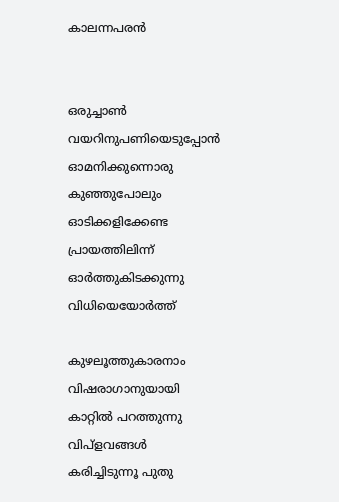കാലന്നപരൻ


ഒരുച്ചാൺ വയറിനുപണിയെടുപ്പോൻ
ഓമനിക്കുന്നൊരു കുഞ്ഞുപോലും
ഓടിക്കളിക്കേണ്ട പ്രായത്തിലിന്ന്
ഓർത്തുകിടക്കുന്നു വിധിയെയോർത്ത്

കുഴലൂത്തുകാരനാം വിഷരാഗാനുയായി
കാറ്റിൽ പറത്തുന്നു വിപ്ളവങ്ങൾ
കരിച്ചിടുന്നൂ പുതു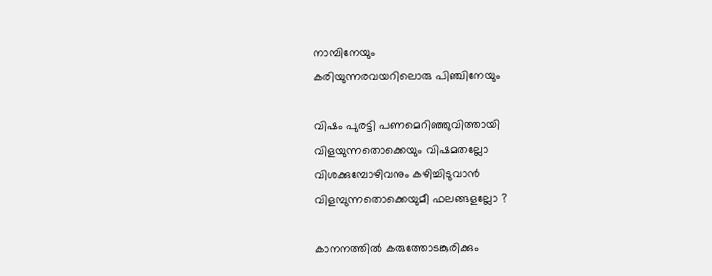നാമ്പിനേയും
കരിയുന്നരവയറിലൊരു പിഞ്ചിനേയും

വിഷം പുരട്ടി പണമെറിഞ്ഞുവിത്തായി
വിളയുന്നതൊക്കെയും വിഷമതല്ലോ
വിശക്കുമ്പോഴിവനും കഴിച്ചിടുവാൻ
വിളമ്പുന്നതൊക്കെയുമീ ഫലങ്ങളല്ലോ ?

കാനനത്തിൽ കരുത്തോടങ്കുരിക്കും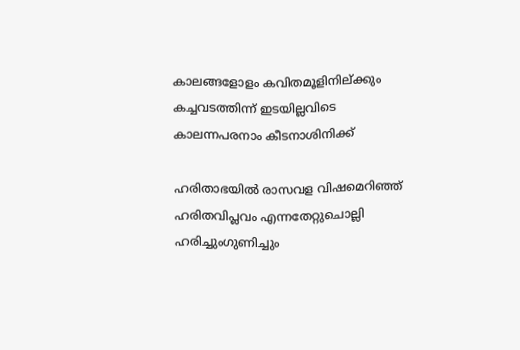കാലങ്ങളോളം കവിതമൂളിനില്ക്കും
കച്ചവടത്തിന്ന് ഇടയില്ലവിടെ
കാലന്നപരനാം കീടനാശിനിക്ക്

ഹരിതാഭയിൽ രാസവള വിഷമെറിഞ്ഞ്
ഹരിതവിപ്ലവം എന്നതേറ്റുചൊല്ലി
ഹരിച്ചുംഗുണിച്ചും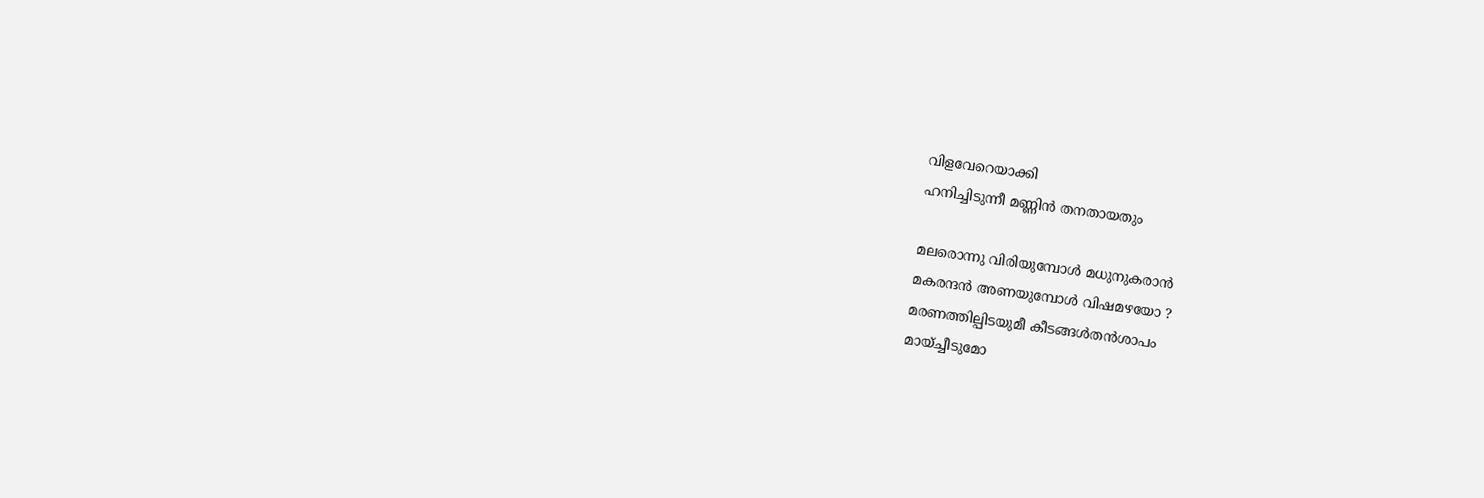വിളവേറെയാക്കി
ഹനിച്ചിടുന്നീ മണ്ണിൻ തനതായതും

മലരൊന്നു വിരിയുമ്പോൾ മധുനുകരാൻ
മകരന്ദൻ അണയുമ്പോൾ വിഷമഴയോ ?
മരണത്തില്പിടയുമീ കീടങ്ങൾതൻശാപം
മായ്ച്ചീടുമോ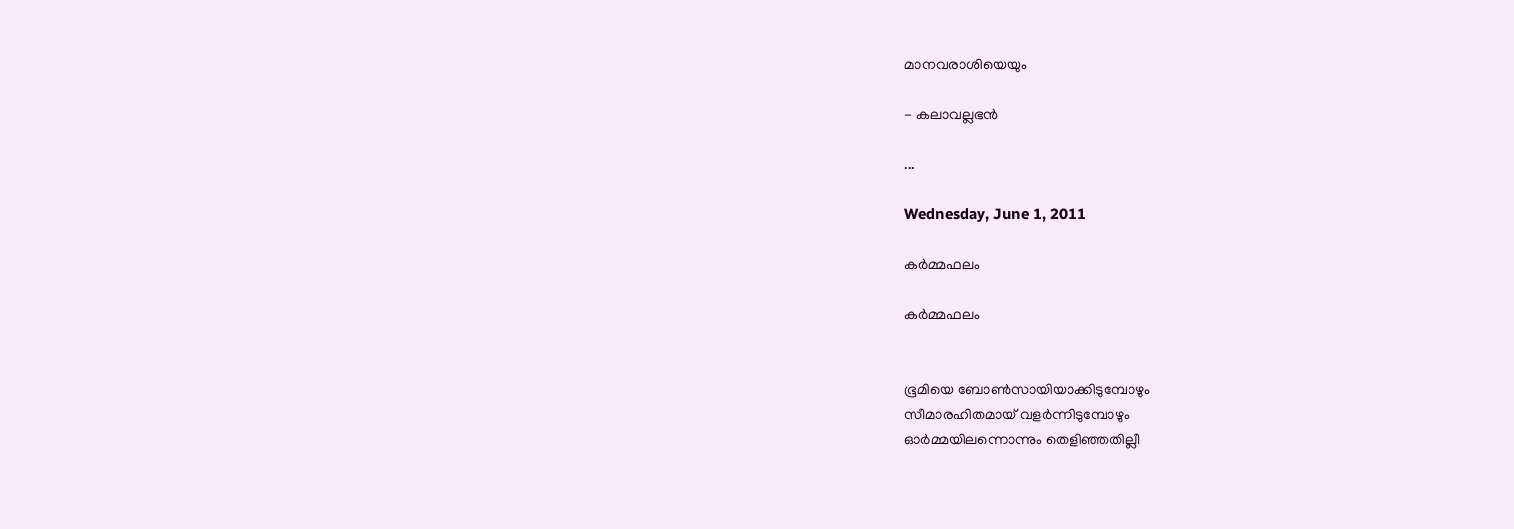മാനവരാശിയെയും

- കലാവല്ലഭൻ

...

Wednesday, June 1, 2011

കർമ്മഫലം

കർമ്മഫലം


ഭൂമിയെ ബോൺസായിയാക്കിടുമ്പോഴും
സീമാരഹിതമായ് വളർന്നിടുമ്പോഴും
ഓർമ്മയിലന്നൊന്നും തെളിഞ്ഞതില്ലീ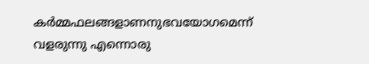കർമ്മഫലങ്ങളാണനുഭവയോഗമെന്ന്
വളരുന്നു എന്നൊരു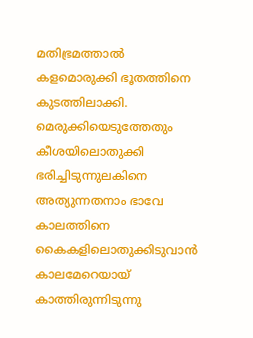മതിഭ്രമത്താൽ
കളമൊരുക്കി ഭൂതത്തിനെ കുടത്തിലാക്കി.
മെരുക്കിയെടുത്തേതും കീശയിലൊതുക്കി
ഭരിച്ചിടുന്നുലകിനെ അത്യുന്നതനാം ഭാവേ
കാലത്തിനെ കൈകളിലൊതുക്കിടുവാൻ
കാലമേറെയായ് കാത്തിരുന്നിടുന്നു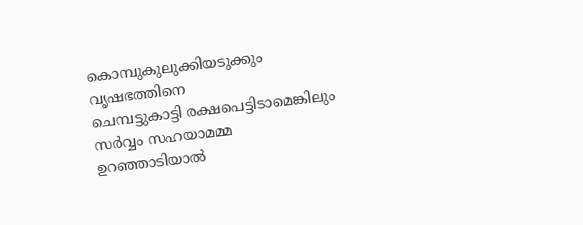കൊമ്പുകുലുക്കിയടുക്കും വൃഷഭത്തിനെ
ചെമ്പട്ടുകാട്ടി രക്ഷപെട്ടിടാമെങ്കിലും
സർവ്വം സഹയാമമ്മ ഉറഞ്ഞാടിയാൽ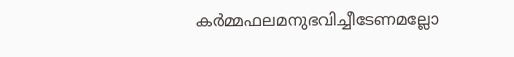കർമ്മഫലമനുഭവിച്ചീടേണമല്ലോ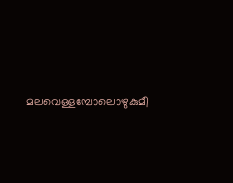മലവെള്ളമ്പോലൊഴുകുമീ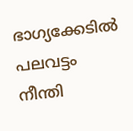ഭാഗ്യക്കേടിൽ
പലവട്ടം നീന്തി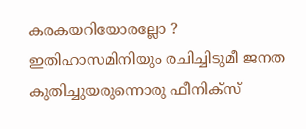കരകയറിയോരല്ലോ ?
ഇതിഹാസമിനിയും രചിച്ചിടുമീ ജനത
കുതിച്ചുയരുന്നൊരു ഫീനിക്സ്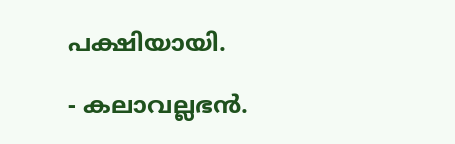പക്ഷിയായി.

- കലാവല്ലഭൻ.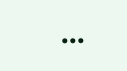...